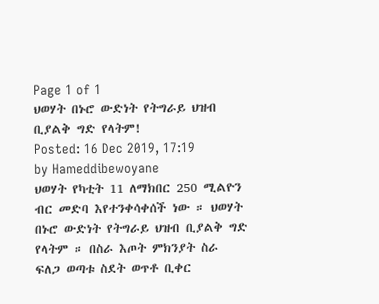Page 1 of 1
ህወሃት በኑሮ ውድነት የትግራይ ህዝብ ቢያልቅ ግድ የላትም!
Posted: 16 Dec 2019, 17:19
by Hameddibewoyane
ህወሃት የካቲት 11 ለማክበር 250 ሚልዮን ብር መድባ እየተንቀሳቀሰች ነው ። ህወሃት በኑሮ ውድነት የትግራይ ህዝብ ቢያልቅ ግድ የላትም ። በስራ እጦት ምክንያት ስራ ፍለጋ ወጣቱ ስደት ወጥቶ ቢቀር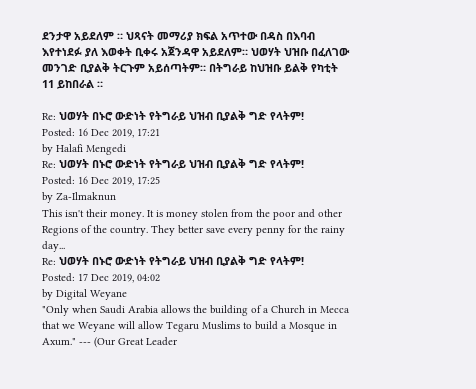ደንታዋ አይደለም ። ህጻናት መማሪያ ክፍል አጥተው በዳስ በእባብ እየተነደፉ ያለ እወቀት ቢቀሩ አጀንዳዋ አይደለም። ህወሃት ህዝቡ በፈለገው መንገድ ቢያልቅ ትርጉም አይሰጣትም። በትግራይ ከህዝቡ ይልቅ የካቲት 11 ይከበራል ።

Re: ህወሃት በኑሮ ውድነት የትግራይ ህዝብ ቢያልቅ ግድ የላትም!
Posted: 16 Dec 2019, 17:21
by Halafi Mengedi
Re: ህወሃት በኑሮ ውድነት የትግራይ ህዝብ ቢያልቅ ግድ የላትም!
Posted: 16 Dec 2019, 17:25
by Za-Ilmaknun
This isn't their money. It is money stolen from the poor and other Regions of the country. They better save every penny for the rainy day...
Re: ህወሃት በኑሮ ውድነት የትግራይ ህዝብ ቢያልቅ ግድ የላትም!
Posted: 17 Dec 2019, 04:02
by Digital Weyane
"Only when Saudi Arabia allows the building of a Church in Mecca that we Weyane will allow Tegaru Muslims to build a Mosque in Axum." --- (Our Great Leader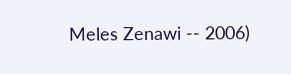Meles Zenawi -- 2006)